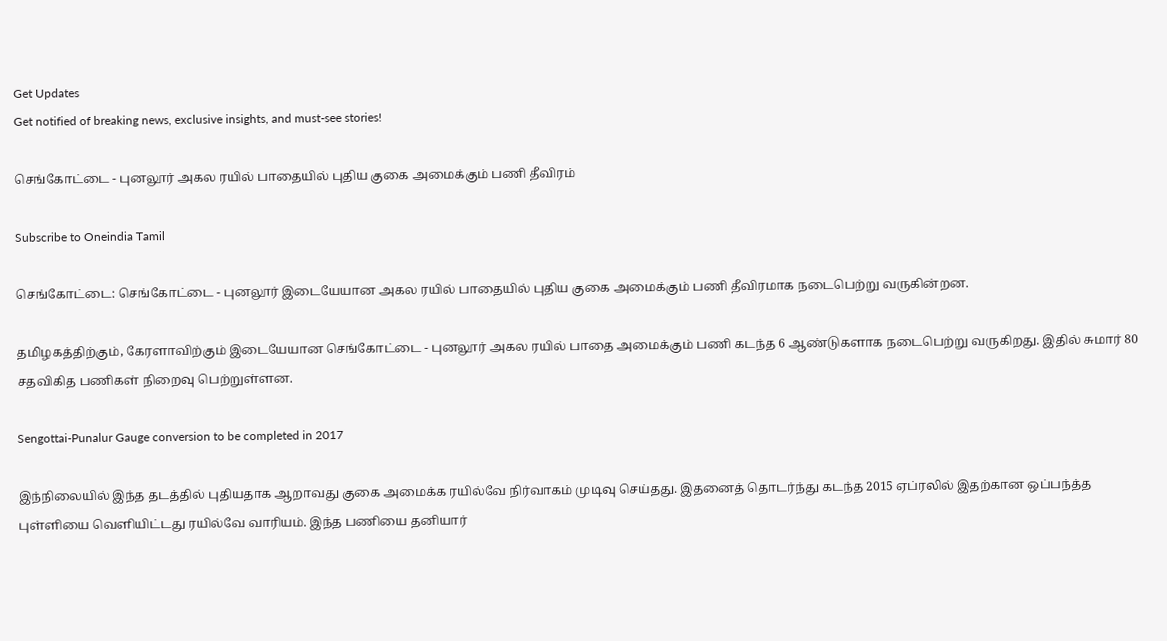Get Updates
Get notified of breaking news, exclusive insights, and must-see stories!

செங்கோட்டை - புனலூர் அகல ரயில் பாதையில் புதிய குகை அமைக்கும் பணி தீவிரம்

Subscribe to Oneindia Tamil

செங்கோட்டை: செங்கோட்டை - புனலூர் இடையேயான அகல ரயில் பாதையில் புதிய குகை அமைக்கும் பணி தீவிரமாக நடைபெற்று வருகின்றன.

தமிழகத்திற்கும், கேரளாவிற்கும் இடையேயான செங்கோட்டை - புனலூர் அகல ரயில் பாதை அமைக்கும் பணி கடந்த 6 ஆண்டுகளாக நடைபெற்று வருகிறது. இதில் சுமார் 80 சதவிகித பணிகள் நிறைவு பெற்றுள்ளன.

Sengottai-Punalur Gauge conversion to be completed in 2017

இந்நிலையில் இந்த தடத்தில் புதியதாக ஆறாவது குகை அமைக்க ரயில்வே நிர்வாகம் முடிவு செய்தது. இதனைத் தொடர்ந்து கடந்த 2015 ஏப்ரலில் இதற்கான ஒப்பந்த்த புள்ளியை வெளியிட்டது ரயில்வே வாரியம். இந்த பணியை தனியார்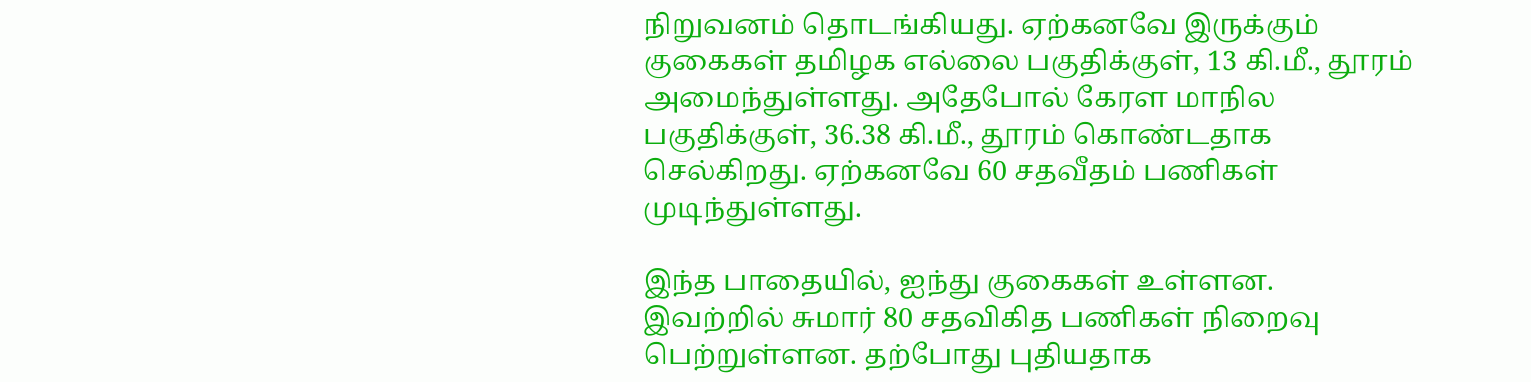நிறுவனம் தொடங்கியது. ஏற்கனவே இருக்கும் குகைகள் தமிழக எல்லை பகுதிக்குள், 13 கி.மீ., தூரம் அமைந்துள்ளது. அதேபோல் கேரள மாநில பகுதிக்குள், 36.38 கி.மீ., தூரம் கொண்டதாக செல்கிறது. ஏற்கனவே 60 சதவீதம் பணிகள் முடிந்துள்ளது.

இந்த பாதையில், ஐந்து குகைகள் உள்ளன. இவற்றில் சுமார் 80 சதவிகித பணிகள் நிறைவு பெற்றுள்ளன. தற்போது புதியதாக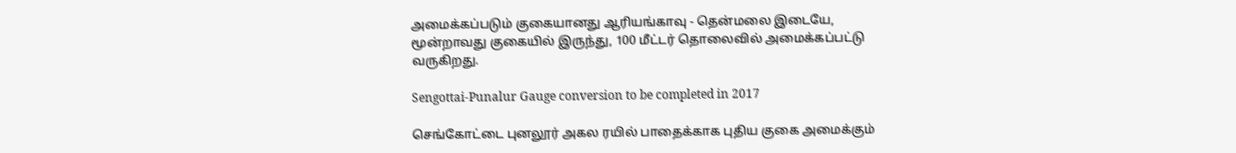அமைக்கப்படும் குகையானது ஆரியங்காவு - தென்மலை இடையே, மூன்றாவது குகையில் இருந்து, 100 மீட்டர் தொலைவில் அமைக்கப்பட்டு வருகிறது.

Sengottai-Punalur Gauge conversion to be completed in 2017

செங்கோட்டை புனலூர் அகல ரயில் பாதைக்காக புதிய குகை அமைக்கும்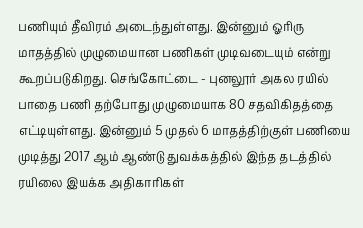பணியும் தீவிரம் அடைந்துள்ளது. இன்னும் ஓரிரு மாதத்தில் முழுமையான பணிகள் முடிவடையும் என்று கூறப்படுகிறது. செங்கோட்டை - புனலூர் அகல ரயில் பாதை பணி தற்போது முழுமையாக 80 சதவிகிதத்தை எட்டியுள்ளது. இன்னும் 5 முதல் 6 மாதத்திற்குள் பணியை முடித்து 2017 ஆம் ஆண்டு துவக்கத்தில் இந்த தடத்தில் ரயிலை இயக்க அதிகாரிகள்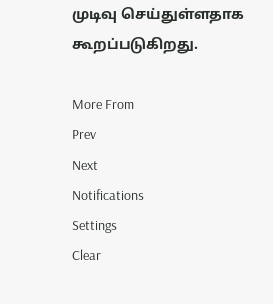முடிவு செய்துள்ளதாக கூறப்படுகிறது.

More From
Prev
Next
Notifications
Settings
Clear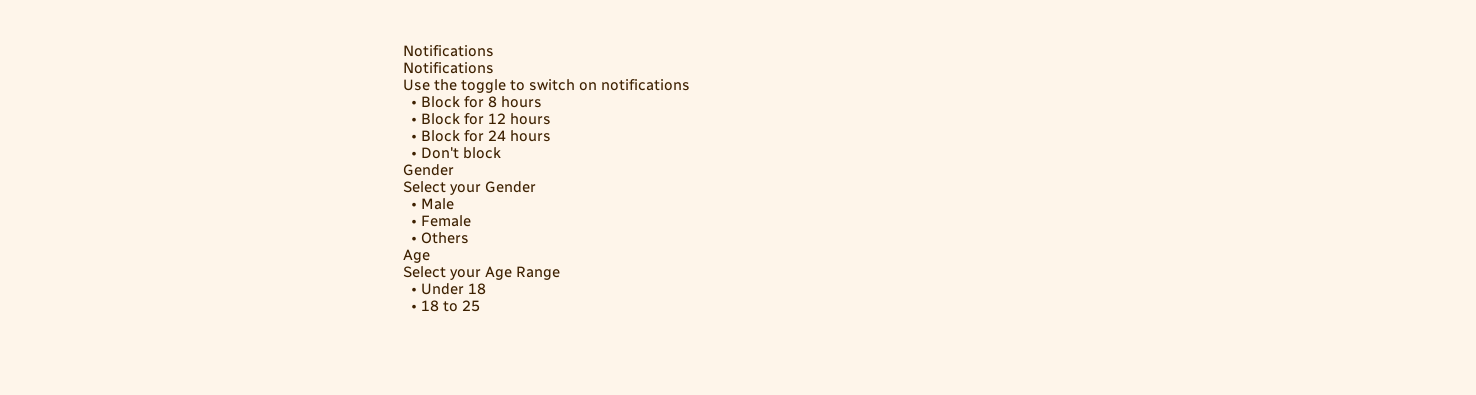Notifications
Notifications
Use the toggle to switch on notifications
  • Block for 8 hours
  • Block for 12 hours
  • Block for 24 hours
  • Don't block
Gender
Select your Gender
  • Male
  • Female
  • Others
Age
Select your Age Range
  • Under 18
  • 18 to 25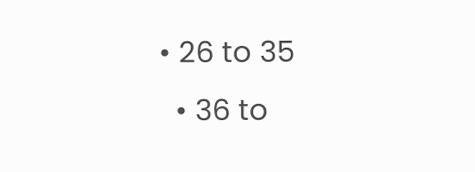• 26 to 35
  • 36 to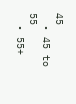45
  • 45 to 55
  • 55+